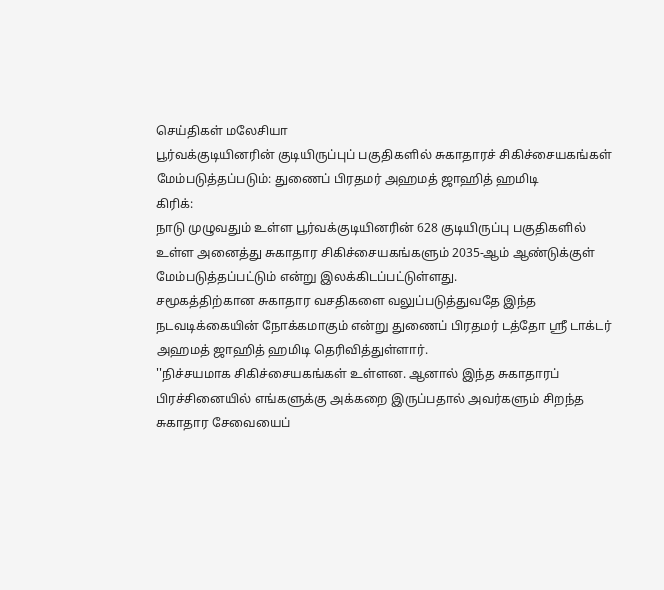செய்திகள் மலேசியா
பூர்வக்குடியினரின் குடியிருப்புப் பகுதிகளில் சுகாதாரச் சிகிச்சையகங்கள் மேம்படுத்தப்படும்: துணைப் பிரதமர் அஹமத் ஜாஹித் ஹமிடி
கிரிக்:
நாடு முழுவதும் உள்ள பூர்வக்குடியினரின் 628 குடியிருப்பு பகுதிகளில் உள்ள அனைத்து சுகாதார சிகிச்சையகங்களும் 2035-ஆம் ஆண்டுக்குள் மேம்படுத்தப்பட்டும் என்று இலக்கிடப்பட்டுள்ளது.
சமூகத்திற்கான சுகாதார வசதிகளை வலுப்படுத்துவதே இந்த நடவடிக்கையின் நோக்கமாகும் என்று துணைப் பிரதமர் டத்தோ ஶ்ரீ டாக்டர் அஹமத் ஜாஹித் ஹமிடி தெரிவித்துள்ளார்.
''நிச்சயமாக சிகிச்சையகங்கள் உள்ளன. ஆனால் இந்த சுகாதாரப் பிரச்சினையில் எங்களுக்கு அக்கறை இருப்பதால் அவர்களும் சிறந்த சுகாதார சேவையைப்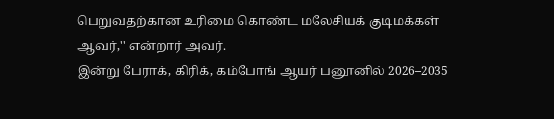பெறுவதற்கான உரிமை கொண்ட மலேசியக் குடிமக்கள் ஆவர்,'' என்றார் அவர்.
இன்று பேராக், கிரிக், கம்போங் ஆயர் பனூனில் 2026–2035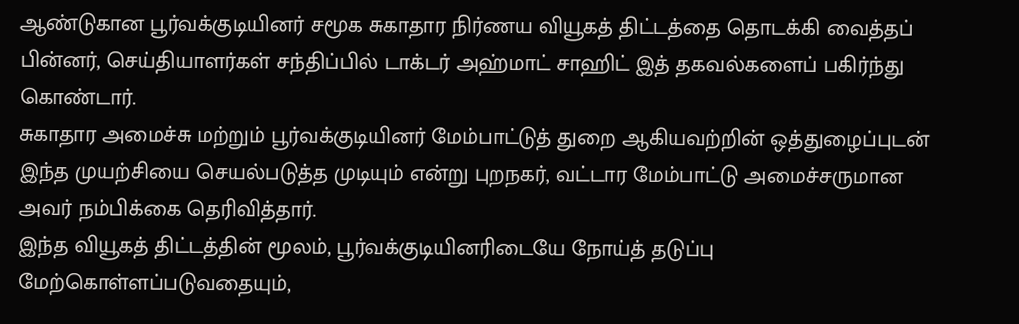ஆண்டுகான பூர்வக்குடியினர் சமூக சுகாதார நிர்ணய வியூகத் திட்டத்தை தொடக்கி வைத்தப் பின்னர், செய்தியாளர்கள் சந்திப்பில் டாக்டர் அஹ்மாட் சாஹிட் இத் தகவல்களைப் பகிர்ந்து கொண்டார்.
சுகாதார அமைச்சு மற்றும் பூர்வக்குடியினர் மேம்பாட்டுத் துறை ஆகியவற்றின் ஒத்துழைப்புடன் இந்த முயற்சியை செயல்படுத்த முடியும் என்று புறநகர், வட்டார மேம்பாட்டு அமைச்சருமான அவர் நம்பிக்கை தெரிவித்தார்.
இந்த வியூகத் திட்டத்தின் மூலம், பூர்வக்குடியினரிடையே நோய்த் தடுப்பு மேற்கொள்ளப்படுவதையும்,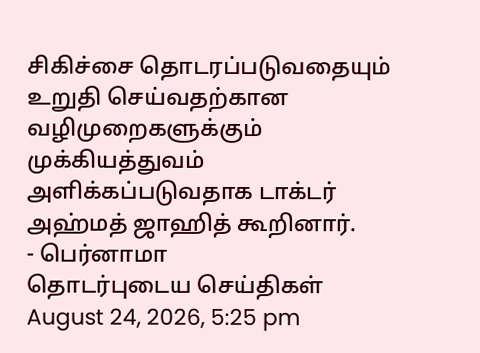சிகிச்சை தொடரப்படுவதையும் உறுதி செய்வதற்கான வழிமுறைகளுக்கும் முக்கியத்துவம் அளிக்கப்படுவதாக டாக்டர் அஹ்மத் ஜாஹித் கூறினார்.
- பெர்னாமா
தொடர்புடைய செய்திகள்
August 24, 2026, 5:25 pm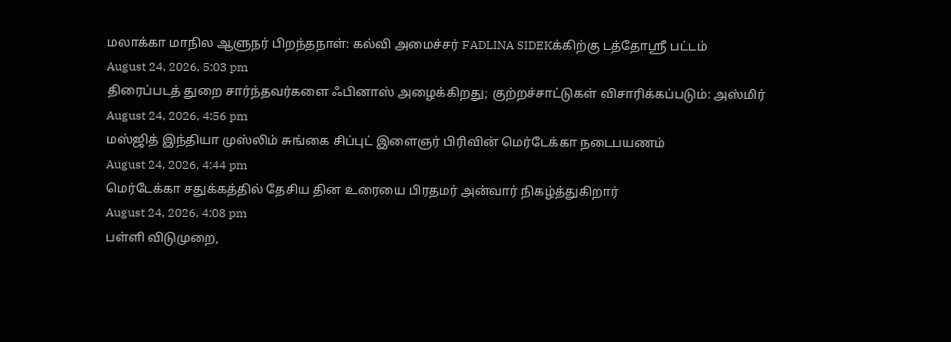மலாக்கா மாநில ஆளுநர் பிறந்தநாள்: கல்வி அமைச்சர் FADLINA SIDEKக்கிற்கு டத்தோஸ்ரீ பட்டம்
August 24, 2026, 5:03 pm
திரைப்படத் துறை சார்ந்தவர்களை ஃபினாஸ் அழைக்கிறது; குற்றச்சாட்டுகள் விசாரிக்கப்படும்: அஸ்மிர்
August 24, 2026, 4:56 pm
மஸ்ஜித் இந்தியா முஸ்லிம் சுங்கை சிப்புட் இளைஞர் பிரிவின் மெர்டேக்கா நடைபயணம்
August 24, 2026, 4:44 pm
மெர்டேக்கா சதுக்கத்தில் தேசிய தின உரையை பிரதமர் அன்வார் நிகழ்த்துகிறார்
August 24, 2026, 4:08 pm
பள்ளி விடுமுறை,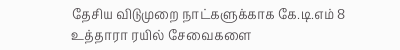தேசிய விடுமுறை நாட்களுக்காக கே.டி.எம் 8 உத்தாரா ரயில் சேவைகளை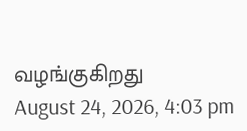வழங்குகிறது
August 24, 2026, 4:03 pm